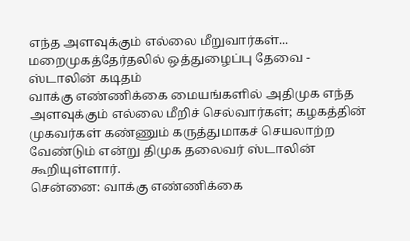எந்த அளவுக்கும் எல்லை மீறுவார்கள்... மறைமுகத்தேர்தலில் ஒத்துழைப்பு தேவை - ஸ்டாலின் கடிதம்
வாக்கு எண்ணிக்கை மையங்களில் அதிமுக எந்த அளவுக்கும் எல்லை மீறிச் செல்வார்கள்; கழகத்தின் முகவர்கள் கண்ணும் கருத்துமாகச் செயலாற்ற வேண்டும் என்று திமுக தலைவர் ஸ்டாலின் கூறியுள்ளார்.
சென்னை: வாக்கு எண்ணிக்கை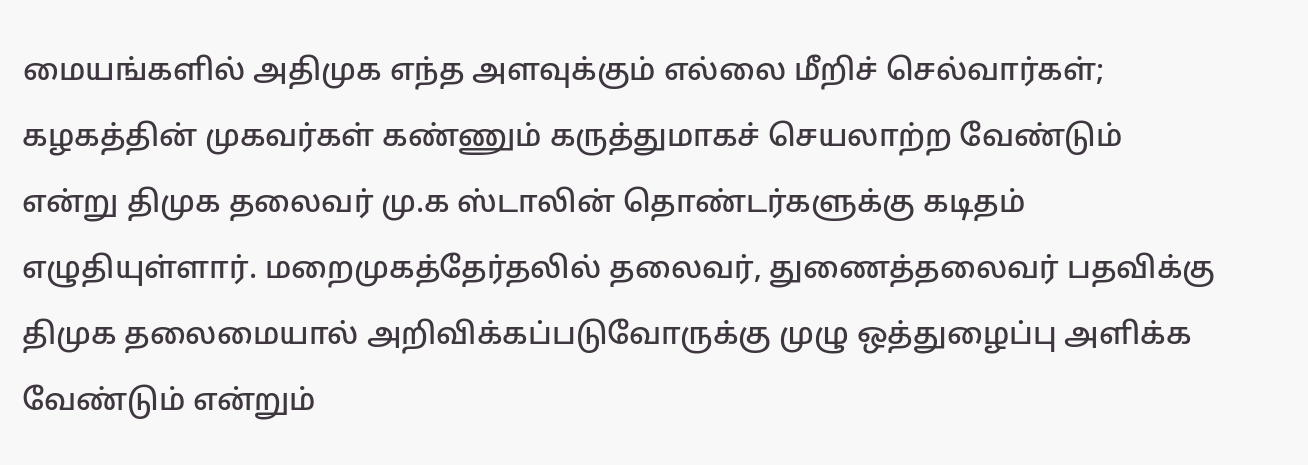மையங்களில் அதிமுக எந்த அளவுக்கும் எல்லை மீறிச் செல்வார்கள்; கழகத்தின் முகவர்கள் கண்ணும் கருத்துமாகச் செயலாற்ற வேண்டும் என்று திமுக தலைவர் மு.க ஸ்டாலின் தொண்டர்களுக்கு கடிதம் எழுதியுள்ளார். மறைமுகத்தேர்தலில் தலைவர், துணைத்தலைவர் பதவிக்கு திமுக தலைமையால் அறிவிக்கப்படுவோருக்கு முழு ஒத்துழைப்பு அளிக்க வேண்டும் என்றும்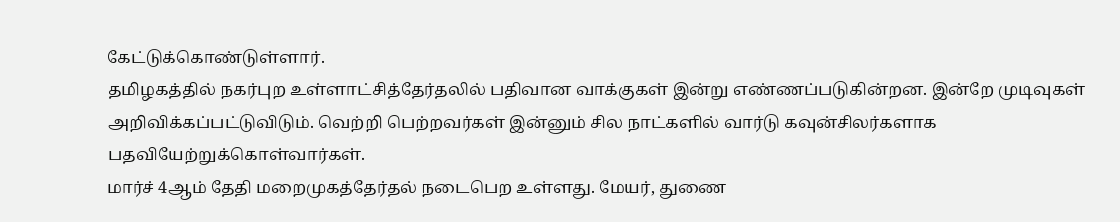கேட்டுக்கொண்டுள்ளார்.
தமிழகத்தில் நகர்புற உள்ளாட்சித்தேர்தலில் பதிவான வாக்குகள் இன்று எண்ணப்படுகின்றன. இன்றே முடிவுகள் அறிவிக்கப்பட்டுவிடும். வெற்றி பெற்றவர்கள் இன்னும் சில நாட்களில் வார்டு கவுன்சிலர்களாக பதவியேற்றுக்கொள்வார்கள்.
மார்ச் 4ஆம் தேதி மறைமுகத்தேர்தல் நடைபெற உள்ளது. மேயர், துணை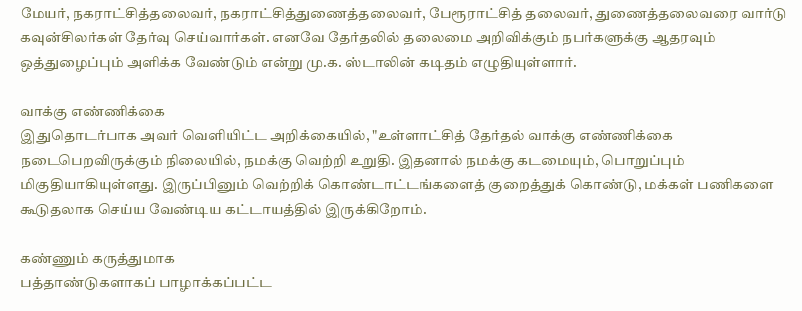மேயர், நகராட்சித்தலைவர், நகராட்சித்துணைத்தலைவர், பேரூராட்சித் தலைவர், துணைத்தலைவரை வார்டு கவுன்சிலர்கள் தேர்வு செய்வார்கள். எனவே தேர்தலில் தலைமை அறிவிக்கும் நபர்களுக்கு ஆதரவும் ஒத்துழைப்பும் அளிக்க வேண்டும் என்று மு.க. ஸ்டாலின் கடிதம் எழுதியுள்ளார்.

வாக்கு எண்ணிக்கை
இதுதொடர்பாக அவர் வெளியிட்ட அறிக்கையில், "உள்ளாட்சித் தேர்தல் வாக்கு எண்ணிக்கை நடைபெறவிருக்கும் நிலையில், நமக்கு வெற்றி உறுதி. இதனால் நமக்கு கடமையும், பொறுப்பும் மிகுதியாகியுள்ளது. இருப்பினும் வெற்றிக் கொண்டாட்டங்களைத் குறைத்துக் கொண்டு, மக்கள் பணிகளை கூடுதலாக செய்ய வேண்டிய கட்டாயத்தில் இருக்கிறோம்.

கண்ணும் கருத்துமாக
பத்தாண்டுகளாகப் பாழாக்கப்பட்ட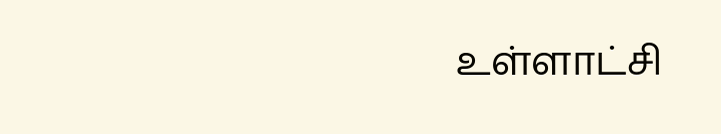உள்ளாட்சி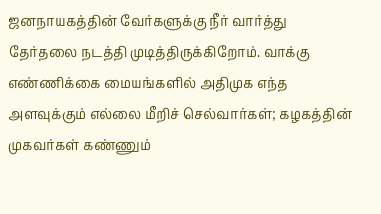ஜனநாயகத்தின் வேர்களுக்கு நீர் வார்த்து தேர்தலை நடத்தி முடித்திருக்கிறோம். வாக்கு எண்ணிக்கை மையங்களில் அதிமுக எந்த அளவுக்கும் எல்லை மீறிச் செல்வார்கள்; கழகத்தின் முகவர்கள் கண்ணும்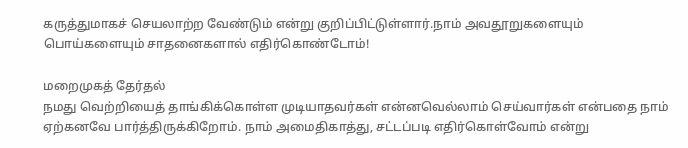கருத்துமாகச் செயலாற்ற வேண்டும் என்று குறிப்பிட்டுள்ளார்.நாம் அவதூறுகளையும் பொய்களையும் சாதனைகளால் எதிர்கொண்டோம்!

மறைமுகத் தேர்தல்
நமது வெற்றியைத் தாங்கிக்கொள்ள முடியாதவர்கள் என்னவெல்லாம் செய்வார்கள் என்பதை நாம் ஏற்கனவே பார்த்திருக்கிறோம். நாம் அமைதிகாத்து, சட்டப்படி எதிர்கொள்வோம் என்று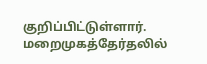குறிப்பிட்டுள்ளார். மறைமுகத்தேர்தலில்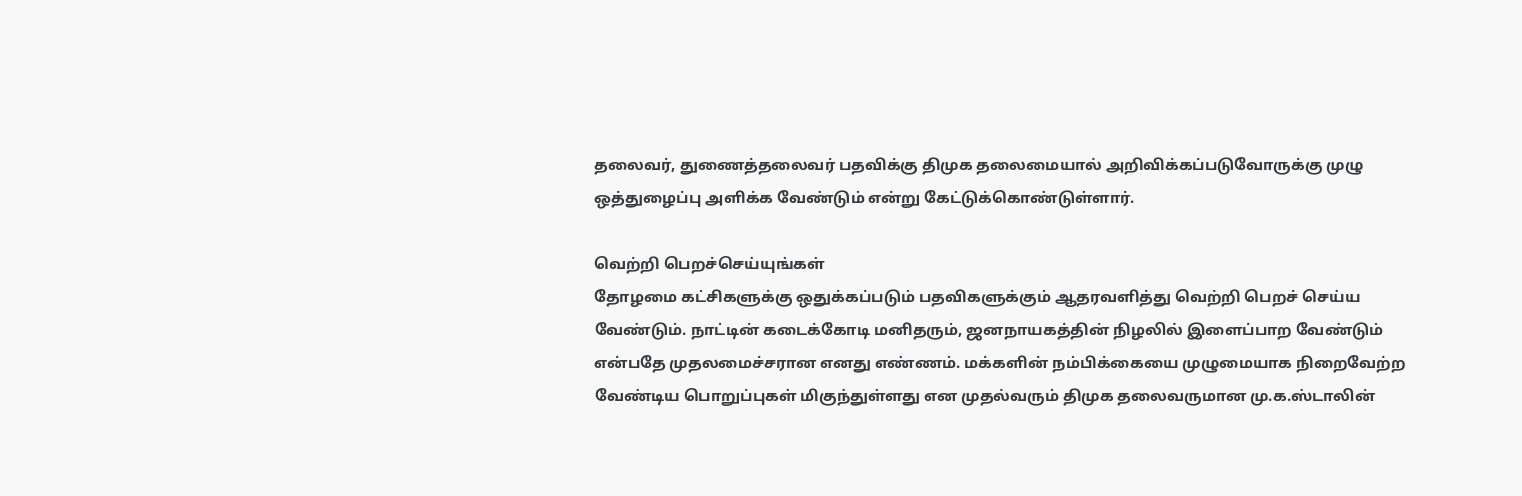தலைவர், துணைத்தலைவர் பதவிக்கு திமுக தலைமையால் அறிவிக்கப்படுவோருக்கு முழு ஒத்துழைப்பு அளிக்க வேண்டும் என்று கேட்டுக்கொண்டுள்ளார்.

வெற்றி பெறச்செய்யுங்கள்
தோழமை கட்சிகளுக்கு ஒதுக்கப்படும் பதவிகளுக்கும் ஆதரவளித்து வெற்றி பெறச் செய்ய வேண்டும். நாட்டின் கடைக்கோடி மனிதரும், ஜனநாயகத்தின் நிழலில் இளைப்பாற வேண்டும் என்பதே முதலமைச்சரான எனது எண்ணம். மக்களின் நம்பிக்கையை முழுமையாக நிறைவேற்ற வேண்டிய பொறுப்புகள் மிகுந்துள்ளது என முதல்வரும் திமுக தலைவருமான மு.க.ஸ்டாலின்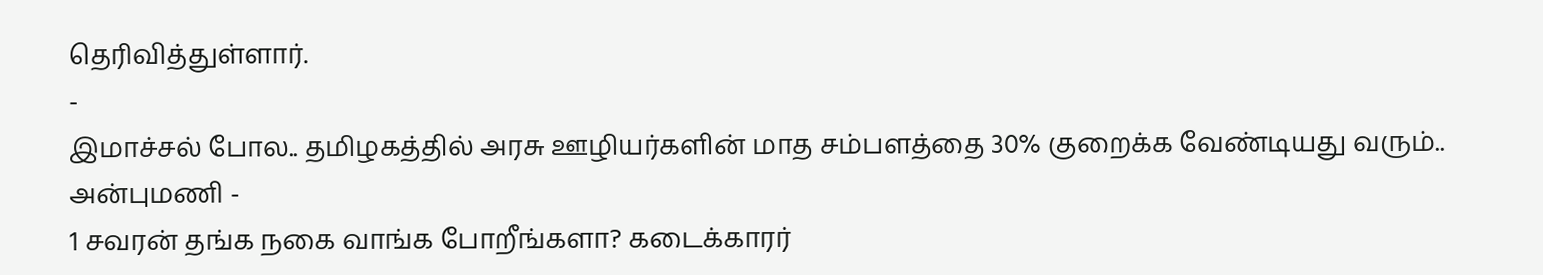தெரிவித்துள்ளார்.
-
இமாச்சல் போல.. தமிழகத்தில் அரசு ஊழியர்களின் மாத சம்பளத்தை 30% குறைக்க வேண்டியது வரும்.. அன்புமணி -
1 சவரன் தங்க நகை வாங்க போறீங்களா? கடைக்காரர்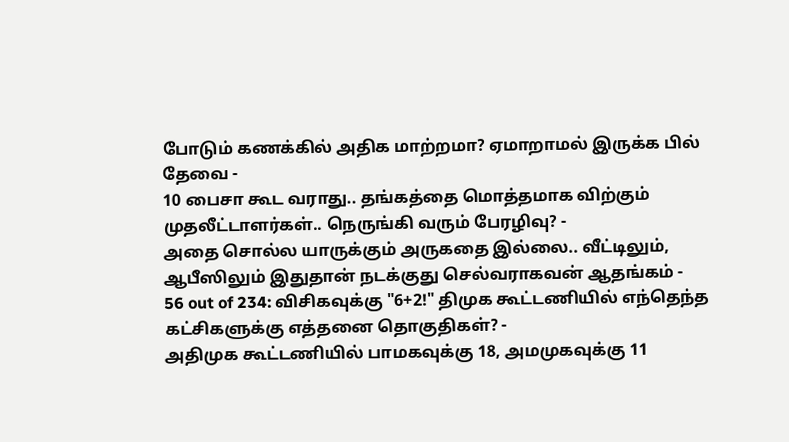போடும் கணக்கில் அதிக மாற்றமா? ஏமாறாமல் இருக்க பில் தேவை -
10 பைசா கூட வராது.. தங்கத்தை மொத்தமாக விற்கும் முதலீட்டாளர்கள்.. நெருங்கி வரும் பேரழிவு? -
அதை சொல்ல யாருக்கும் அருகதை இல்லை.. வீட்டிலும், ஆபீஸிலும் இதுதான் நடக்குது செல்வராகவன் ஆதங்கம் -
56 out of 234: விசிகவுக்கு "6+2!" திமுக கூட்டணியில் எந்தெந்த கட்சிகளுக்கு எத்தனை தொகுதிகள்? -
அதிமுக கூட்டணியில் பாமகவுக்கு 18, அமமுகவுக்கு 11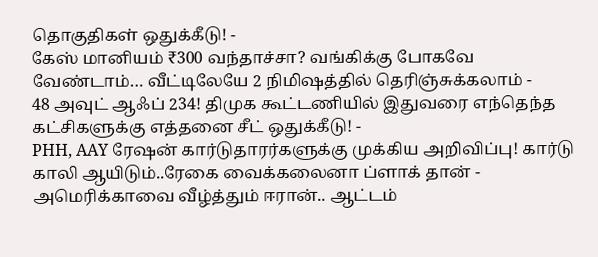தொகுதிகள் ஒதுக்கீடு! -
கேஸ் மானியம் ₹300 வந்தாச்சா? வங்கிக்கு போகவே வேண்டாம்… வீட்டிலேயே 2 நிமிஷத்தில் தெரிஞ்சுக்கலாம் -
48 அவுட் ஆஃப் 234! திமுக கூட்டணியில் இதுவரை எந்தெந்த கட்சிகளுக்கு எத்தனை சீட் ஒதுக்கீடு! -
PHH, AAY ரேஷன் கார்டுதாரர்களுக்கு முக்கிய அறிவிப்பு! கார்டு காலி ஆயிடும்..ரேகை வைக்கலைனா ப்ளாக் தான் -
அமெரிக்காவை வீழ்த்தும் ஈரான்.. ஆட்டம்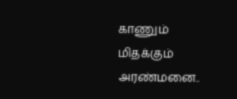காணும் மிதக்கும் அரண்மனை..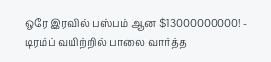ஒரே இரவில் பஸ்பம் ஆன $13000000000! -
டிரம்ப் வயிற்றில் பாலை வார்த்த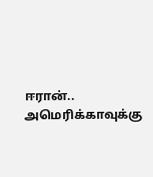ஈரான்.. அமெரிக்காவுக்கு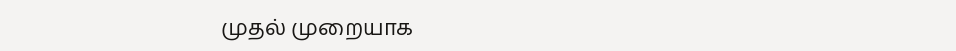முதல் முறையாக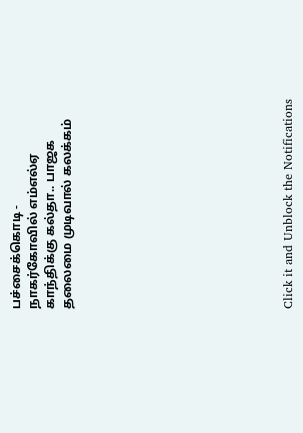பச்சைக்கொடி -
நாகர்கோவில் எம்எல்ஏ காந்திக்கு கல்தா.. பாஜக தலைமை முடிவால் கலக்கம்












Click it and Unblock the Notifications